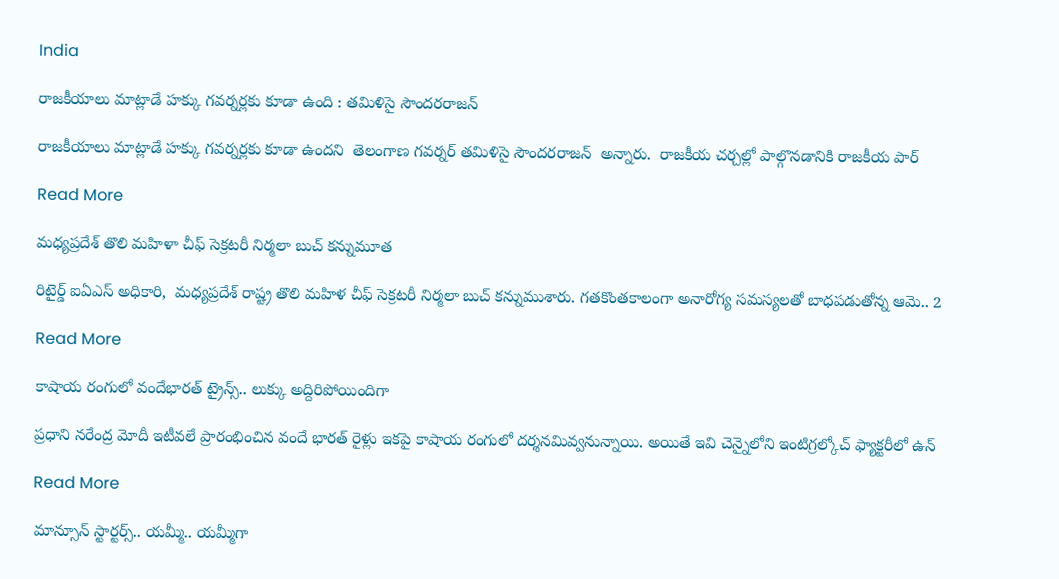India

రాజకీయాలు మాట్లాడే హక్కు గవర్నర్లకు కూడా ఉంది : తమిళిసై సౌందరరాజన్

రాజకీయాలు మాట్లాడే హక్కు గవర్నర్లకు కూడా ఉందని  తెలంగాణ గవర్నర్ తమిళిసై సౌందరరాజన్  అన్నారు.  రాజకీయ చర్చల్లో పాల్గొనడానికి రాజకీయ పార్

Read More

మధ్యప్రదేశ్ తొలి మహిళా చీఫ్ సెక్రటరీ నిర్మలా బుచ్ కన్నుమూత

రిటైర్డ్ ఐఏఎస్ అధికారి,  మధ్యప్రదేశ్ రాష్ట్ర తొలి మహిళ చీఫ్ సెక్రటరీ నిర్మలా బుచ్ కన్నుముశారు. గతకొంతకాలంగా అనారోగ్య సమస్యలతో బాధపడుతోన్న ఆమె.. 2

Read More

కాషాయ రంగులో వందేభారత్ ట్రైన్స్.. లుక్కు అద్దిరిపోయిందిగా

ప్రధాని నరేంద్ర మోదీ ఇటీవలే ప్రారంభించిన వందే భారత్ రైళ్లు ఇకపై కాషాయ రంగులో దర్శనమివ్వనున్నాయి. అయితే ఇవి చెన్నైలోని ఇంటిగ్రల్కోచ్ ఫ్యాక్టరీలో ఉన్

Read More

మాన్సూన్ స్టార్టర్స్.. యమ్మీ.. యమ్మీగా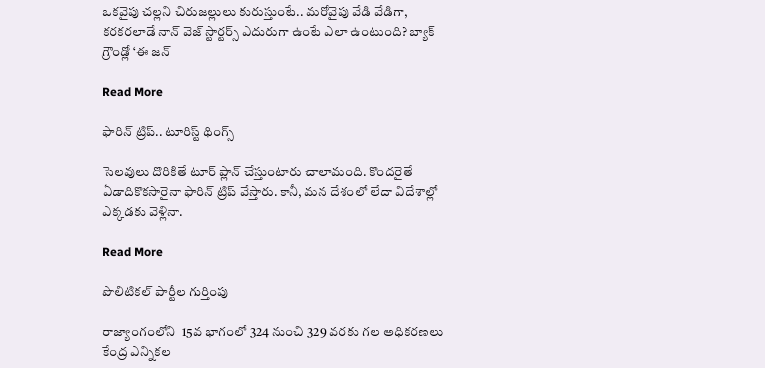ఒకవైపు చల్లని చిరుజల్లులు కురుస్తుంటే.. మరోవైపు వేడి వేడిగా, కరకరలాడే నాన్ వెజ్ స్టార్టర్స్ ఎదురుగా ఉంటే ఎలా ఉంటుంది? బ్యాక్ గ్రౌండ్లో ‘ఈ జన్

Read More

ఫారిన్ ట్రిప్.. టూరిస్ట్ థింగ్స్

సెలవులు దొరికితే టూర్ ప్లాన్ చేస్తుంటారు చాలామంది. కొందరైతే ఏడాదికొకసారైనా ఫారిన్ ట్రిప్ వేస్తారు. కానీ, మన దేశంలో లేదా విదేశాల్లో ఎక్కడకు వెళ్లినా.

Read More

పొలిటికల్ పార్టీల గుర్తింపు

రాజ్యాంగంలోని  15వ భాగంలో 324 నుంచి 329 వరకు గల అధికరణలు కేంద్ర ఎన్నికల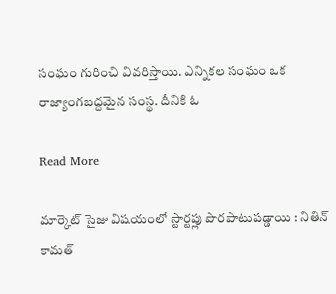సంఘం గురించి వివరిస్తాయి. ఎన్నికల సంఘం ఒక రాజ్యాంగబద్దమైన సంస్థ. దీనికి ఓ

Read More

మార్కెట్ సైజు విషయంలో స్టార్టప్లు పొరపాటుపడ్డాయి : నితిన్ కామత్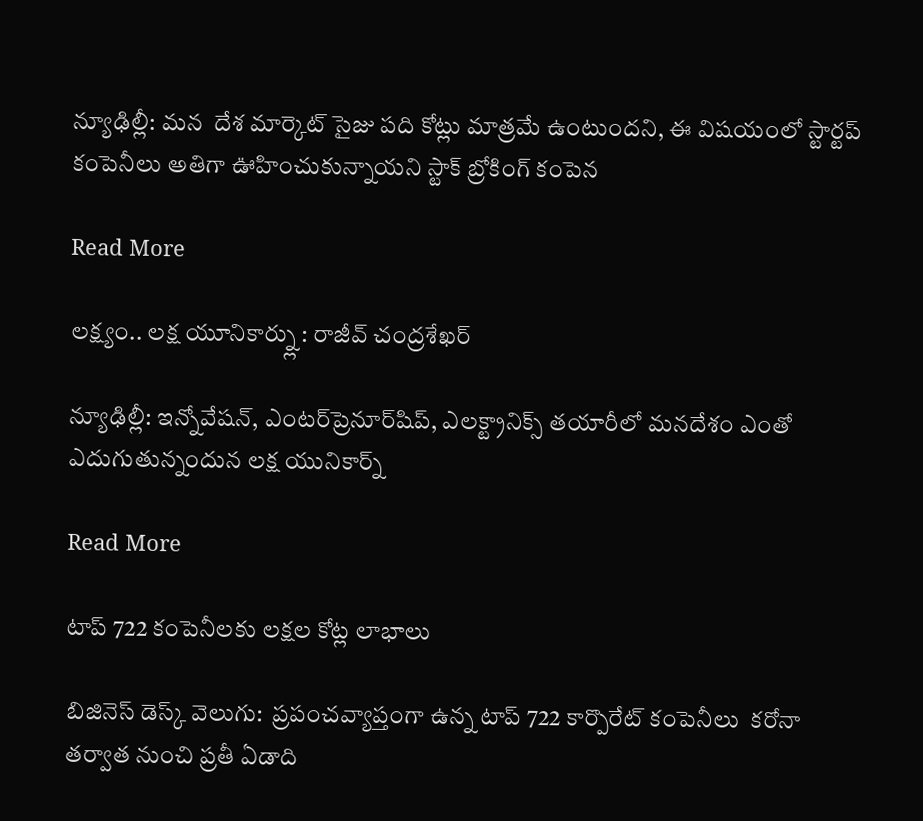న్యూఢిల్లీ: మన  దేశ మార్కెట్ సైజు పది కోట్లు మాత్రమే ఉంటుందని, ఈ విషయంలో స్టార్టప్‌ కంపెనీలు అతిగా ఊహించుకున్నాయని స్టాక్ బ్రోకింగ్ కంపెన

Read More

లక్ష్యం.. లక్ష యూనికార్న్లు : రాజీవ్ చంద్రశేఖర్

న్యూఢిల్లీ: ఇన్నోవేషన్, ఎంటర్‌‌‌‌ప్రెనూర్‌‌షిప్, ఎలక్ట్రానిక్స్ తయారీలో మనదేశం ఎంతో ఎదుగుతున్నందున లక్ష యునికార్న్‌

Read More

టాప్‌‌ 722 కంపెనీలకు లక్షల కోట్ల లాభాలు

బిజినెస్‌‌ డెస్క్‌‌ వెలుగు:  ప్రపంచవ్యాప్తంగా ఉన్న టాప్ 722 కార్పొరేట్ కంపెనీలు  కరోనా తర్వాత నుంచి ప్రతీ ఏడాది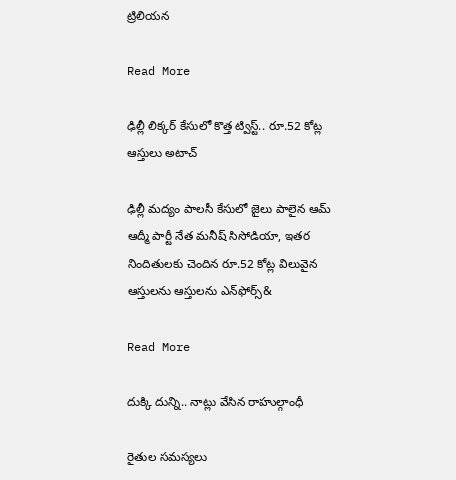ట్రిలియన

Read More

ఢిల్లీ లిక్కర్ కేసులో కొత్త ట్విస్ట్.. రూ.52 కోట్ల ఆస్తులు అటాచ్

ఢిల్లీ మద్యం పాలసీ కేసులో జైలు పాలైన ఆమ్ ఆద్మీ పార్టీ నేత మనీష్ సిసోడియా, ఇతర నిందితులకు చెందిన రూ.52 కోట్ల విలువైన ఆస్తులను ఆస్తులను ఎన్‌ఫోర్స్&

Read More

దుక్కి దున్ని.. నాట్లు వేసిన రాహుల్గాంధీ

రైతుల సమస్యలు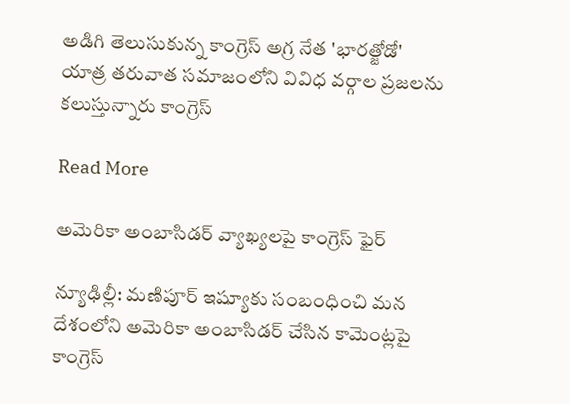అడిగి తెలుసుకున్న కాంగ్రెస్ అగ్ర నేత 'భారత్జోడో' యాత్ర తరువాత సమాజంలోని వివిధ వర్గాల ప్రజలను కలుస్తున్నారు కాంగ్రెస్

Read More

అమెరికా అంబాసిడర్ వ్యాఖ్యలపై కాంగ్రెస్ ఫైర్

న్యూఢిల్లీ: మణిపూర్ ఇష్యూకు సంబంధించి మన దేశంలోని అమెరికా అంబాసిడర్ చేసిన కామెంట్లపై కాంగ్రెస్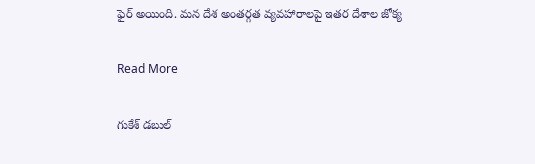ఫైర్ అయింది. మన దేశ అంతర్గత వ్యవహారాలపై ఇతర దేశాల జోక్య

Read More

గుకేశ్‌‌‌‌ డబుల్‌‌‌‌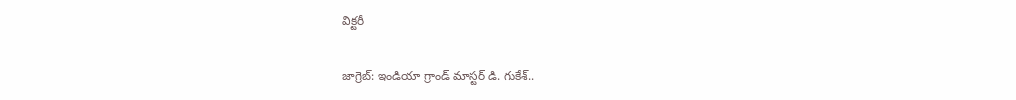విక్టరీ

జాగ్రెబ్‌‌‌‌: ఇండియా గ్రాండ్‌‌‌‌ మాస్టర్‌‌‌‌ డి. గుకేశ్‌‌‌‌..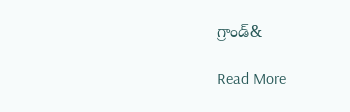గ్రాండ్&

Read More